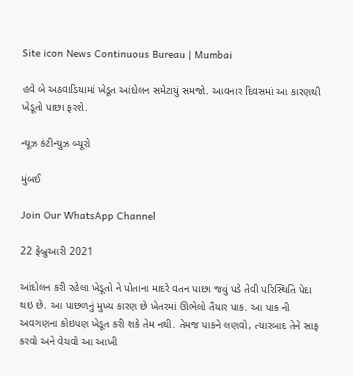Site icon News Continuous Bureau | Mumbai

હવે બે અઠવાડિયામાં ખેડૂત આંદોલન સમેટાયું સમજો. આવનાર દિવસમાં આ કારણથી ખેડૂતો પાછા ફરશે.

ન્યૂઝ કંટીન્યુઝ બ્યૂરો

મુંબઈ

Join Our WhatsApp Channel

22 ફેબ્રુઆરી 2021

આંદોલન કરી રહેલા ખેડૂતો ને પોતાના માદરે વતન પાછા જવું પડે તેવી પરિસ્થિતિ પેદા થઇ છે. આ પાછળનું મુખ્ય કારણ છે ખેતરમાં ઊભેલો તૈયાર પાક. આ પાક ની અવગણના કોઇપણ ખેડૂત કરી શકે તેમ નથી. તેમજ પાકને લણવો, ત્યારબાદ તેને સાફ કરવો અને વેચવો આ આખી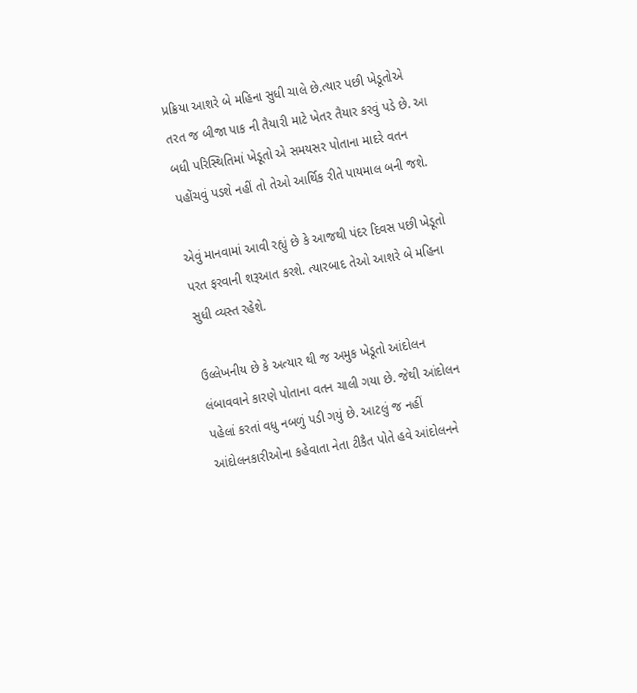પ્રક્રિયા આશરે બે મહિના સુધી ચાલે છે.ત્યાર પછી ખેડૂતોએ તરત જ બીજા પાક ની તૈયારી માટે ખેતર તૈયાર કરવું પડે છે. આ બધી પરિસ્થિતિમાં ખેડૂતો એ સમયસર પોતાના માદરે વતન પહોંચવું પડશે નહીં તો તેઓ આર્થિક રીતે પાયમાલ બની જશે.

એવું માનવામાં આવી રહ્યું છે કે આજથી પંદર દિવસ પછી ખેડૂતો પરત ફરવાની શરૂઆત કરશે. ત્યારબાદ તેઓ આશરે બે મહિના સુધી વ્યસ્ત રહેશે.

ઉલ્લેખનીય છે કે અત્યાર થી જ અમુક ખેડૂતો આંદોલન લંબાવવાને કારણે પોતાના વતન ચાલી ગયા છે. જેથી આંદોલન પહેલાં કરતાં વધુ નબળું પડી ગયું છે. આટલું જ નહીં આંદોલનકારીઓના કહેવાતા નેતા ટીકૈત પોતે હવે આંદોલનને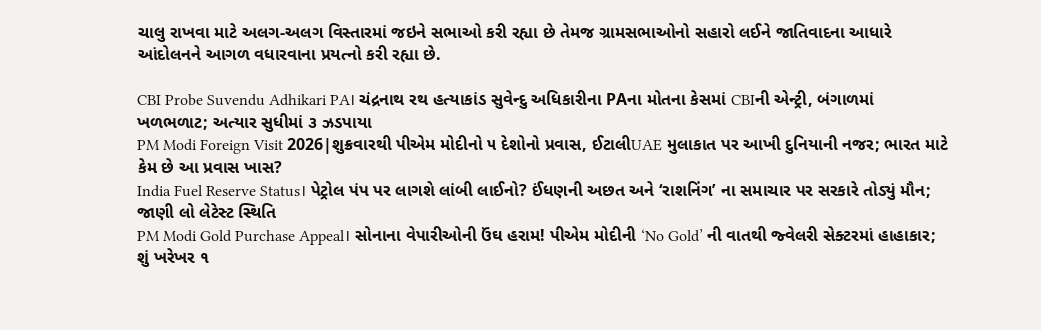ચાલુ રાખવા માટે અલગ-અલગ વિસ્તારમાં જઇને સભાઓ કરી રહ્યા છે તેમજ ગ્રામસભાઓનો સહારો લઈને જાતિવાદના આધારે આંદોલનને આગળ વધારવાના પ્રયત્નો કરી રહ્યા છે.

CBI Probe Suvendu Adhikari PA। ચંદ્રનાથ રથ હત્યાકાંડ સુવેન્દુ અધિકારીના PAના મોતના કેસમાં CBIની એન્ટ્રી, બંગાળમાં ખળભળાટ; અત્યાર સુધીમાં ૩ ઝડપાયા
PM Modi Foreign Visit 2026|શુક્રવારથી પીએમ મોદીનો ૫ દેશોનો પ્રવાસ, ઈટાલીUAE મુલાકાત પર આખી દુનિયાની નજર; ભારત માટે કેમ છે આ પ્રવાસ ખાસ?
India Fuel Reserve Status। પેટ્રોલ પંપ પર લાગશે લાંબી લાઈનો? ઈંધણની અછત અને ‘રાશનિંગ’ ના સમાચાર પર સરકારે તોડ્યું મૌન; જાણી લો લેટેસ્ટ સ્થિતિ
PM Modi Gold Purchase Appeal। સોનાના વેપારીઓની ઉંઘ હરામ! પીએમ મોદીની ‘No Gold’ ની વાતથી જ્વેલરી સેક્ટરમાં હાહાકાર; શું ખરેખર ૧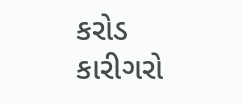કરોડ કારીગરો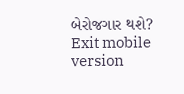બેરોજગાર થશે?
Exit mobile version